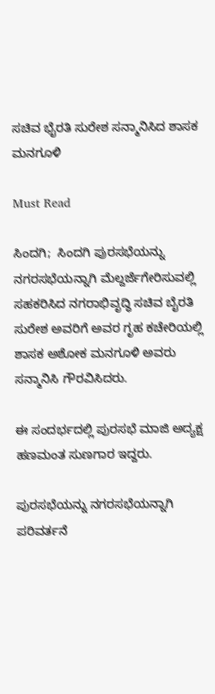ಸಚಿವ ಭೈರತಿ ಸುರೇಶ ಸನ್ಮಾನಿಸಿದ ಶಾಸಕ ಮನಗೂಳಿ

Must Read

ಸಿಂದಗಿ;  ಸಿಂದಗಿ ಪುರಸಭೆಯನ್ನು ನಗರಸಭೆಯನ್ನಾಗಿ ಮೆಲ್ದರ್ಜೆಗೇರಿಸುವಲ್ಲಿ ಸಹಕರಿಸಿದ ನಗರಾಭಿವೃದ್ಧಿ ಸಚಿವ ಬೈರತಿ ಸುರೇಶ ಅವರಿಗೆ ಅವರ ಗೃಹ ಕಚೇರಿಯಲ್ಲಿ ಶಾಸಕ ಅಶೋಕ ಮನಗೂಳಿ ಅವರು ಸನ್ಮಾನಿಸಿ ಗೌರವಿಸಿದರು.

ಈ ಸಂದರ್ಭದಲ್ಲಿ ಪುರಸಭೆ ಮಾಜಿ ಅದ್ಯಕ್ಷ ಹಣಮಂತ ಸುಣಗಾರ ಇದ್ದರು.

ಪುರಸಭೆಯನ್ನು ನಗರಸಭೆಯನ್ನಾಗಿ ಪರಿವರ್ತನೆ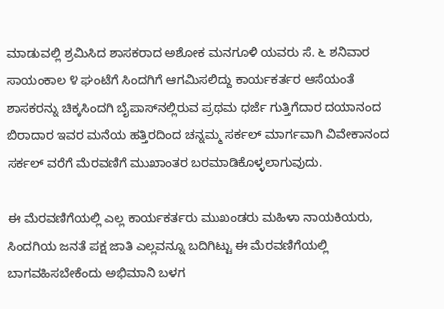ಮಾಡುವಲ್ಲಿ ಶ್ರಮಿಸಿದ ಶಾಸಕರಾದ ಅಶೋಕ ಮನಗೂಳಿ ಯವರು ಸೆ. ೬ ಶನಿವಾರ ಸಾಯಂಕಾಲ ೪ ಘಂಟೆಗೆ ಸಿಂದಗಿಗೆ ಆಗಮಿಸಲಿದ್ದು ಕಾರ್ಯಕರ್ತರ ಆಸೆಯಂತೆ ಶಾಸಕರನ್ನು ಚಿಕ್ಕಸಿಂದಗಿ ಬೈಪಾಸ್‌ನಲ್ಲಿರುವ ಪ್ರಥಮ ಧರ್ಜೆ ಗುತ್ತಿಗೆದಾರ ದಯಾನಂದ ಬಿರಾದಾರ ಇವರ ಮನೆಯ ಹತ್ತಿರದಿಂದ ಚನ್ನಮ್ಮ ಸರ್ಕಲ್ ಮಾರ್ಗವಾಗಿ ವಿವೇಕಾನಂದ ಸರ್ಕಲ್ ವರೆಗೆ ಮೆರವಣಿಗೆ ಮುಖಾಂತರ ಬರಮಾಡಿಕೊಳ್ಳಲಾಗುವುದು.

ಈ ಮೆರವಣಿಗೆಯಲ್ಲಿ ಎಲ್ಲ ಕಾರ್ಯಕರ್ತರು ಮುಖಂಡರು ಮಹಿಳಾ ನಾಯಕಿಯರು, ಸಿಂದಗಿಯ ಜನತೆ ಪಕ್ಷ ಜಾತಿ ಎಲ್ಲವನ್ನೂ ಬದಿಗಿಟ್ಟು ಈ ಮೆರವಣಿಗೆಯಲ್ಲಿ ಬಾಗವಹಿಸಬೇಕೆಂದು ಅಭಿಮಾನಿ ಬಳಗ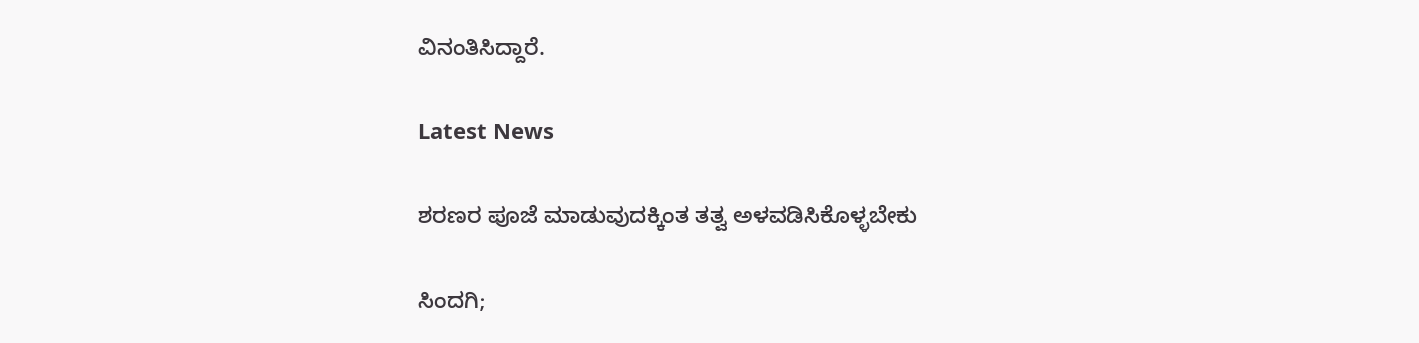ವಿನಂತಿಸಿದ್ದಾರೆ.

Latest News

ಶರಣರ ಪೂಜೆ ಮಾಡುವುದಕ್ಕಿಂತ ತತ್ವ ಅಳವಡಿಸಿಕೊಳ್ಳಬೇಕು

ಸಿಂದಗಿ;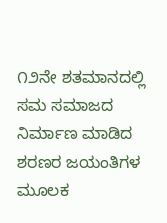೧೨ನೇ ಶತಮಾನದಲ್ಲಿ ಸಮ ಸಮಾಜದ ನಿರ್ಮಾಣ ಮಾಡಿದ ಶರಣರ ಜಯಂತಿಗಳ ಮೂಲಕ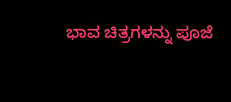ಭಾವ ಚಿತ್ರಗಳನ್ನು ಪೂಜೆ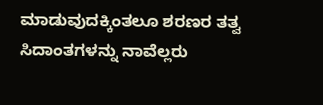ಮಾಡುವುದಕ್ಕಿಂತಲೂ ಶರಣರ ತತ್ವ ಸಿದಾಂತಗಳನ್ನು ನಾವೆಲ್ಲರು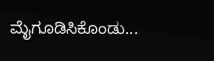ಮೈಗೂಡಿಸಿಕೊಂಡು...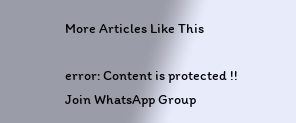More Articles Like This

error: Content is protected !!
Join WhatsApp Group